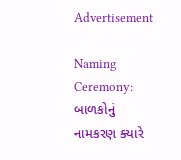Advertisement

Naming Ceremony: બાળકોનું નામકરણ ક્યારે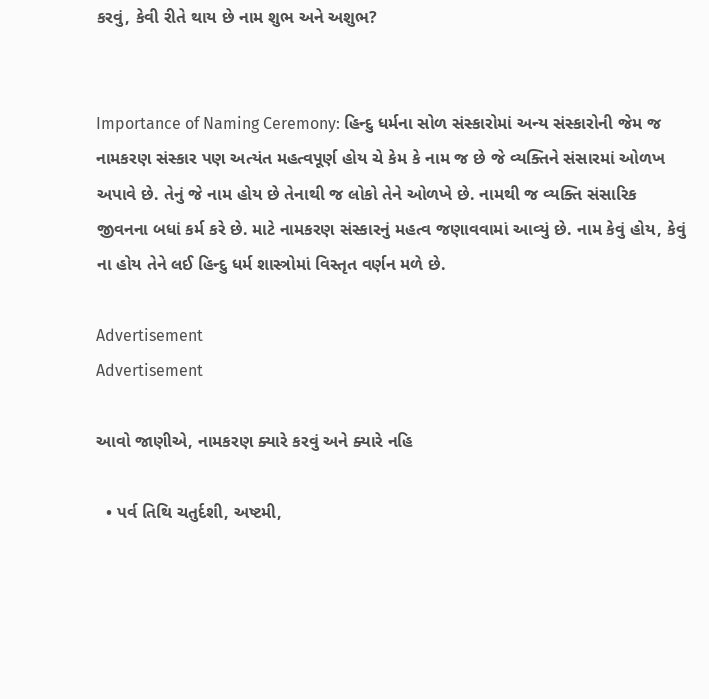કરવું, કેવી રીતે થાય છે નામ શુભ અને અશુભ?


Importance of Naming Ceremony: હિન્દુ ધર્મના સોળ સંસ્કારોમાં અન્ય સંસ્કારોની જેમ જ નામકરણ સંસ્કાર પણ અત્યંત મહત્વપૂર્ણ હોય ચે કેમ કે નામ જ છે જે વ્યક્તિને સંસારમાં ઓળખ અપાવે છે. તેનું જે નામ હોય છે તેનાથી જ લોકો તેને ઓળખે છે. નામથી જ વ્યક્તિ સંસારિક જીવનના બધાં કર્મ કરે છે. માટે નામકરણ સંસ્કારનું મહત્વ જણાવવામાં આવ્યું છે. નામ કેવું હોય, કેવું ના હોય તેને લઈ હિન્દુ ધર્મ શાસ્ત્રોમાં વિસ્તૃત વર્ણન મળે છે.

Advertisement
Advertisement

આવો જાણીએ, નામકરણ ક્યારે કરવું અને ક્યારે નહિ

  • પર્વ તિથિ ચતુર્દશી, અષ્ટમી,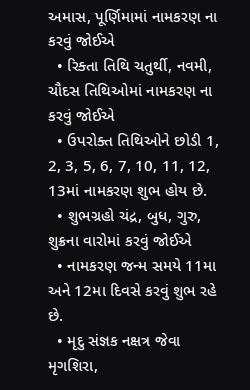અમાસ, પૂર્ણિમામાં નામકરણ ના કરવું જોઈએ
  • રિક્તા તિથિ ચતુર્થી, નવમી, ચૌદસ તિથિઓમાં નામકરણ ના કરવું જોઈએ
  • ઉપરોક્ત તિથિઓને છોડી 1, 2, 3, 5, 6, 7, 10, 11, 12, 13માં નામકરણ શુભ હોય છે.
  • શુભગ્રહો ચંદ્ર, બુધ, ગુરુ, શુક્રના વારોમાં કરવું જોઈએ
  • નામકરણ જન્મ સમયે 11મા અને 12મા દિવસે કરવું શુભ રહે છે.
  • મૃદુ સંજ્ઞક નક્ષત્ર જેવા મૃગશિરા,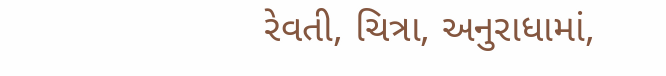રેવતી, ચિત્રા, અનુરાધામાં,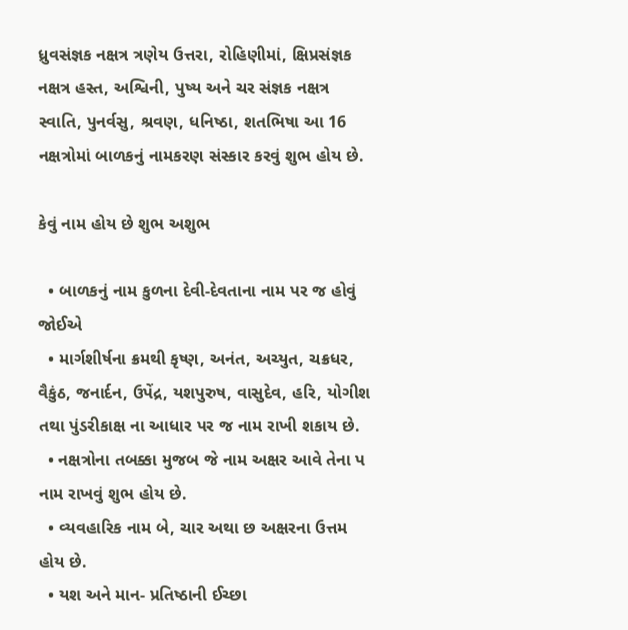ધ્રુવસંજ્ઞક નક્ષત્ર ત્રણેય ઉત્તરા, રોહિણીમાં, ક્ષિપ્રસંજ્ઞક નક્ષત્ર હસ્ત, અશ્વિની, પુષ્ય અને ચર સંજ્ઞક નક્ષત્ર સ્વાતિ, પુનર્વસુ, શ્રવણ, ધનિષ્ઠા, શતભિષા આ 16 નક્ષત્રોમાં બાળકનું નામકરણ સંસ્કાર કરવું શુભ હોય છે.

કેવું નામ હોય છે શુભ અશુભ

  • બાળકનું નામ કુળના દેવી-દેવતાના નામ પર જ હોવું જોઈએ
  • માર્ગશીર્ષના ક્રમથી કૃષ્ણ, અનંત, અચ્યુત, ચક્રધર, વૈકુંઠ, જનાર્દન, ઉપેંદ્ર, યશપુરુષ, વાસુદેવ, હરિ, યોગીશ તથા પુંડરીકાક્ષ ના આધાર પર જ નામ રાખી શકાય છે.
  • નક્ષત્રોના તબક્કા મુજબ જે નામ અક્ષર આવે તેના પ નામ રાખવું શુભ હોય છે.
  • વ્યવહારિક નામ બે, ચાર અથા છ અક્ષરના ઉત્તમ હોય છે.
  • યશ અને માન- પ્રતિષ્ઠાની ઈચ્છા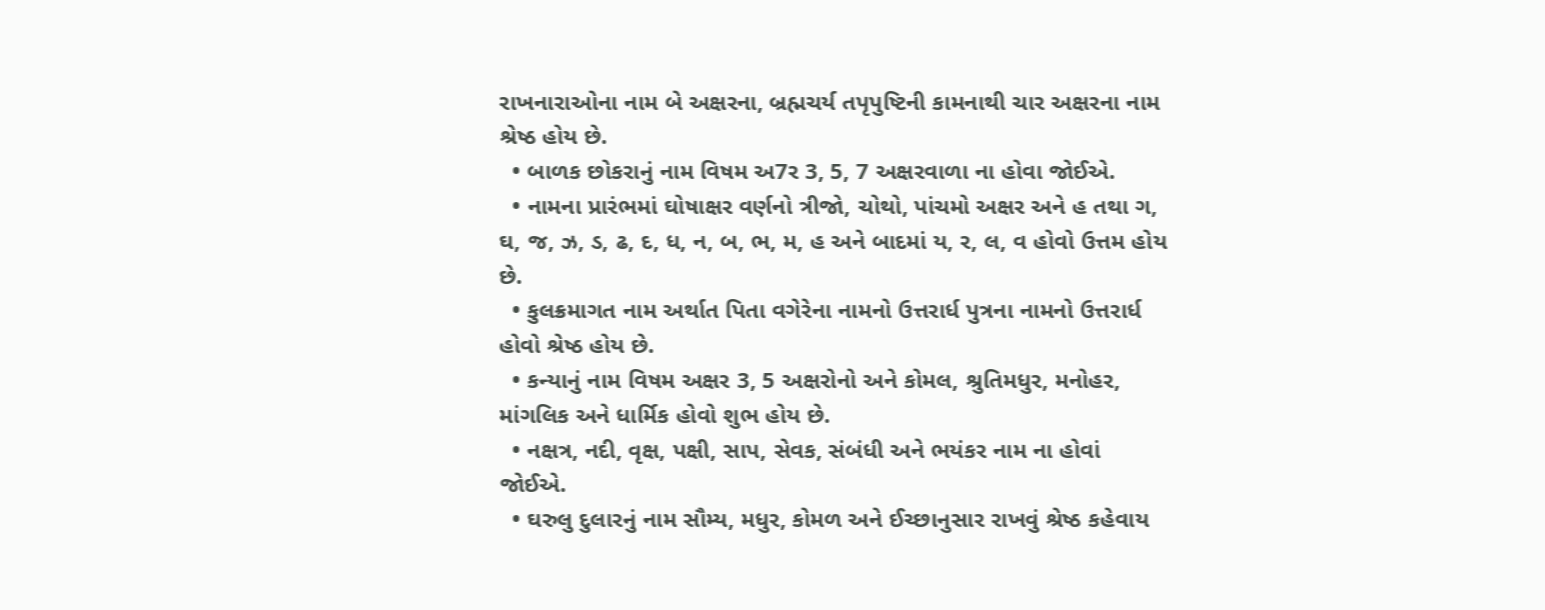રાખનારાઓના નામ બે અક્ષરના, બ્રહ્મચર્ય તપૃપુષ્ટિની કામનાથી ચાર અક્ષરના નામ શ્રેષ્ઠ હોય છે.
  • બાળક છોકરાનું નામ વિષમ અ7ર 3, 5, 7 અક્ષરવાળા ના હોવા જોઈએ.
  • નામના પ્રારંભમાં ઘોષાક્ષર વર્ણનો ત્રીજો, ચોથો, પાંચમો અક્ષર અને હ તથા ગ, ઘ, જ, ઝ, ડ, ઢ, દ, ધ, ન, બ, ભ, મ, હ અને બાદમાં ય, ર, લ, વ હોવો ઉત્તમ હોય છે.
  • કુલક્રમાગત નામ અર્થાત પિતા વગેરેના નામનો ઉત્તરાર્ધ પુત્રના નામનો ઉત્તરાર્ધ હોવો શ્રેષ્ઠ હોય છે.
  • કન્યાનું નામ વિષમ અક્ષર 3, 5 અક્ષરોનો અને કોમલ, શ્રુતિમધુર, મનોહર, માંગલિક અને ધાર્મિક હોવો શુભ હોય છે.
  • નક્ષત્ર, નદી, વૃક્ષ, પક્ષી, સાપ, સેવક, સંબંધી અને ભયંકર નામ ના હોવાં જોઈએ.
  • ઘરુલુ દુલારનું નામ સૌમ્ય, મધુર, કોમળ અને ઈચ્છાનુસાર રાખવું શ્રેષ્ઠ કહેવાય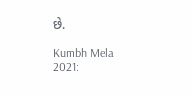છે.

Kumbh Mela 2021: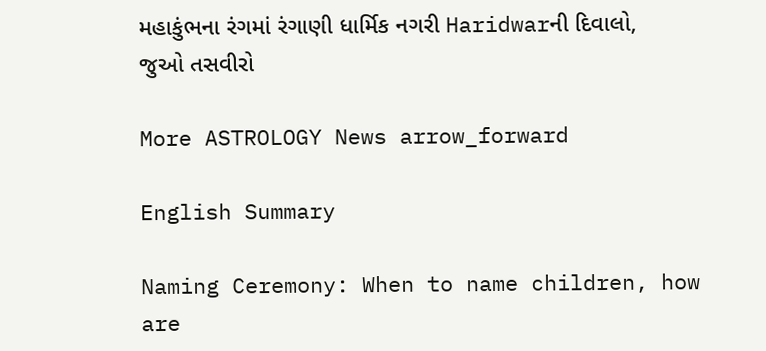મહાકુંભના રંગમાં રંગાણી ધાર્મિક નગરી Haridwarની દિવાલો, જુઓ તસવીરો

More ASTROLOGY News arrow_forward

English Summary

Naming Ceremony: When to name children, how are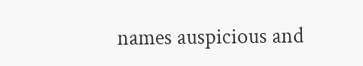names auspicious and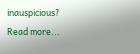inauspicious?
Read more...